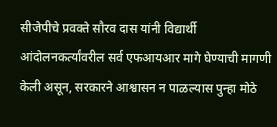सीजेपीचे प्रवक्ते सौरव दास यांनी विद्यार्थी आंदोलनकर्त्यांवरील सर्व एफआयआर मागे घेण्याची मागणी केली असून, सरकारने आश्वासन न पाळल्यास पुन्हा मोठे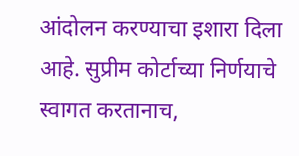आंदोलन करण्याचा इशारा दिला आहे. सुप्रीम कोर्टाच्या निर्णयाचे स्वागत करतानाच,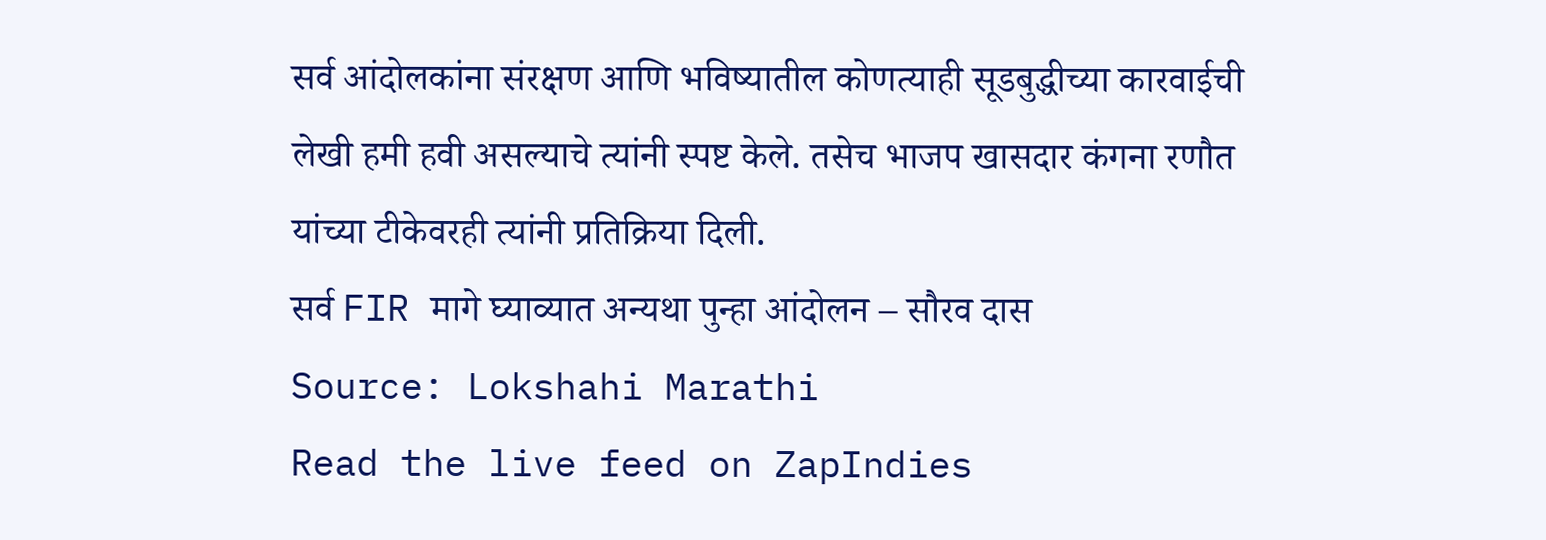सर्व आंदोलकांना संरक्षण आणि भविष्यातील कोणत्याही सूडबुद्धीच्या कारवाईची लेखी हमी हवी असल्याचे त्यांनी स्पष्ट केले. तसेच भाजप खासदार कंगना रणौत यांच्या टीकेवरही त्यांनी प्रतिक्रिया दिली.
सर्व FIR मागे घ्याव्यात अन्यथा पुन्हा आंदोलन – सौरव दास
Source: Lokshahi Marathi
Read the live feed on ZapIndies